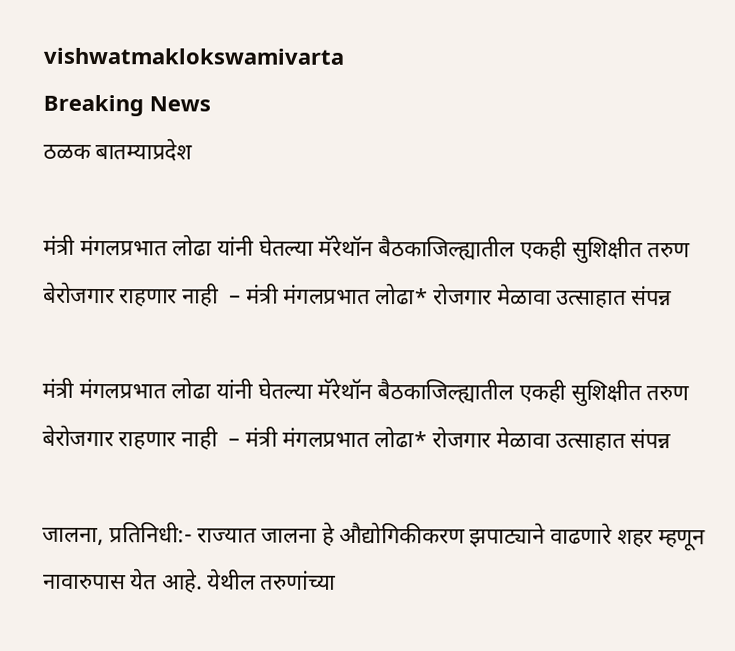vishwatmaklokswamivarta
Breaking News
ठळक बातम्याप्रदेश

मंत्री मंगलप्रभात लोढा यांनी घेतल्या मॅरेथॉन बैठकाजिल्ह्यातील एकही सुशिक्षीत तरुण बेरोजगार राहणार नाही  – मंत्री मंगलप्रभात लोढा* रोजगार मेळावा उत्साहात संपन्न

मंत्री मंगलप्रभात लोढा यांनी घेतल्या मॅरेथॉन बैठकाजिल्ह्यातील एकही सुशिक्षीत तरुण बेरोजगार राहणार नाही  – मंत्री मंगलप्रभात लोढा* रोजगार मेळावा उत्साहात संपन्न

जालना, प्रतिनिधी:- राज्यात जालना हे औद्योगिकीकरण झपाट्याने वाढणारे शहर म्हणून नावारुपास येत आहे. येथील तरुणांच्या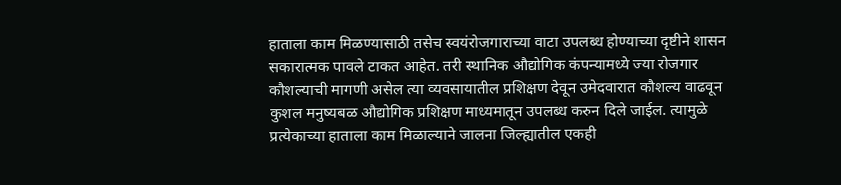हाताला काम मिळण्यासाठी तसेच स्वयंरोजगाराच्या वाटा उपलब्ध होण्याच्या दृष्टीने शासन सकारात्मक पावले टाकत आहेत. तरी स्थानिक औद्योगिक कंपन्यामध्ये ज्या रोजगार कौशल्याची मागणी असेल त्या व्यवसायातील प्रशिक्षण देवून उमेदवारात कौशल्य वाढवून कुशल मनुष्यबळ औद्योगिक प्रशिक्षण माध्यमातून उपलब्ध करुन दिले जाईल. त्यामुळे प्रत्येकाच्या हाताला काम मिळाल्याने जालना जिल्ह्यातील एकही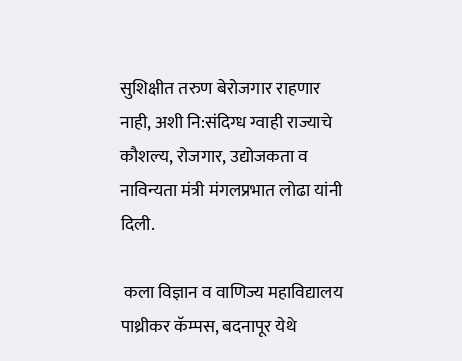सुशिक्षीत तरुण बेरोजगार राहणार नाही, अशी नि:संदिग्ध ग्वाही राज्याचे कौशल्य, रोजगार, उद्योजकता व नाविन्यता मंत्री मंगलप्रभात लोढा यांनी दिली.

 कला विज्ञान व वाणिज्य महाविद्यालय पाथ्रीकर कॅम्पस, बदनापूर येथे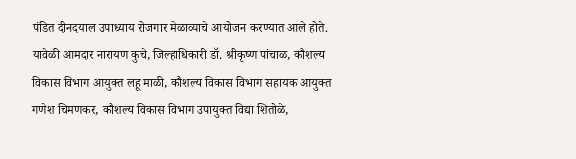पंडित दीनदयाल उपाध्याय रोजगार मेळाव्याचे आयोजन करण्यात आले होते. यावेळी आमदार नारायण कुचे, जिल्हाधिकारी डॉ. श्रीकृष्ण पांचाळ, कौशल्य विकास विभाग आयुक्त लहू माळी, कौशल्य विकास विभाग सहायक आयुक्त गणेश चिमणकर, कौशल्य विकास विभाग उपायुक्त विद्या शितोळे,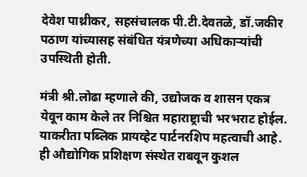देवेश पाथ्रीकर, सहसंचालक पी.टी.देवतळे, डॉ.जकीर पठाण यांच्यासह संबंधित यंत्रणेच्या अधिकाऱ्यांची उपस्थिती होती.

मंत्री श्री.लोढा म्हणाले की, उद्योजक व शासन एकत्र येवून काम केले तर निश्चित महाराष्ट्राची भरभराट होईल. याकरीता पब्लिक प्रायव्हेट पार्टनरशिप महत्वाची आहे. ही औद्योगिक प्रशिक्षण संस्थेत राबवून कुशल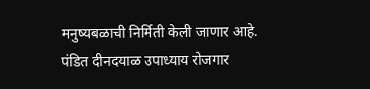मनुष्यबळाची निर्मिती केली जाणार आहे. पंडित दीनदयाळ उपाध्याय रोजगार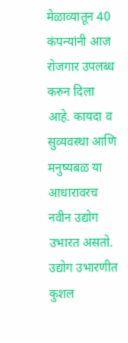मेळाव्यातून 40 कंपन्यांनी आज रोजगार उपलब्ध करुन दिला आहे. कायदा व सुव्यवस्था आणि मनुष्यबळ या आधारावरच नवीन उद्योग उभारत असतो. उद्योग उभारणीत कुशल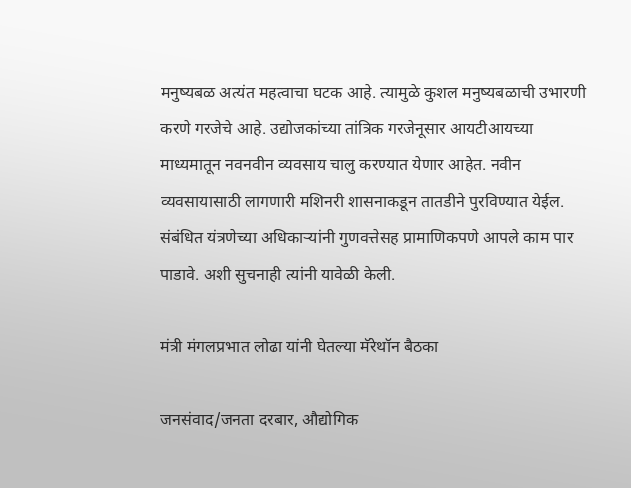मनुष्यबळ अत्यंत महत्वाचा घटक आहे. त्यामुळे कुशल मनुष्यबळाची उभारणी करणे गरजेचे आहे. उद्योजकांच्या तांत्रिक गरजेनूसार आयटीआयच्या माध्यमातून नवनवीन व्यवसाय चालु करण्यात येणार आहेत. नवीन व्यवसायासाठी लागणारी मशिनरी शासनाकडून तातडीने पुरविण्यात येईल. संबंधित यंत्रणेच्या अधिकाऱ्यांनी गुणवत्तेसह प्रामाणिकपणे आपले काम पार पाडावे. अशी सुचनाही त्यांनी यावेळी केली.

मंत्री मंगलप्रभात लोढा यांनी घेतल्या मॅरेथॉन बैठका

जनसंवाद/जनता दरबार, औद्योगिक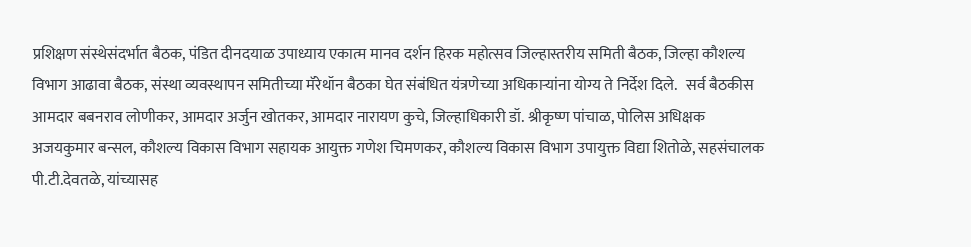प्रशिक्षण संस्थेसंदर्भात बैठक, पंडित दीनदयाळ उपाध्याय एकात्म मानव दर्शन हिरक महोत्सव जिल्हास्तरीय समिती बैठक, जिल्हा कौशल्य विभाग आढावा बैठक, संस्था व्यवस्थापन समितीच्या मॅरेथॉन बैठका घेत संबंधित यंत्रणेच्या अधिकाऱ्यांना योग्य ते निर्देश दिले.   सर्व बैठकीस आमदार बबनराव लोणीकर, आमदार अर्जुन खोतकर, आमदार नारायण कुचे, जिल्हाधिकारी डॉ. श्रीकृष्ण पांचाळ, पोलिस अधिक्षक अजयकुमार बन्सल, कौशल्य विकास विभाग सहायक आयुक्त गणेश चिमणकर, कौशल्य विकास विभाग उपायुक्त विद्या शितोळे, सहसंचालक पी.टी.देवतळे, यांच्यासह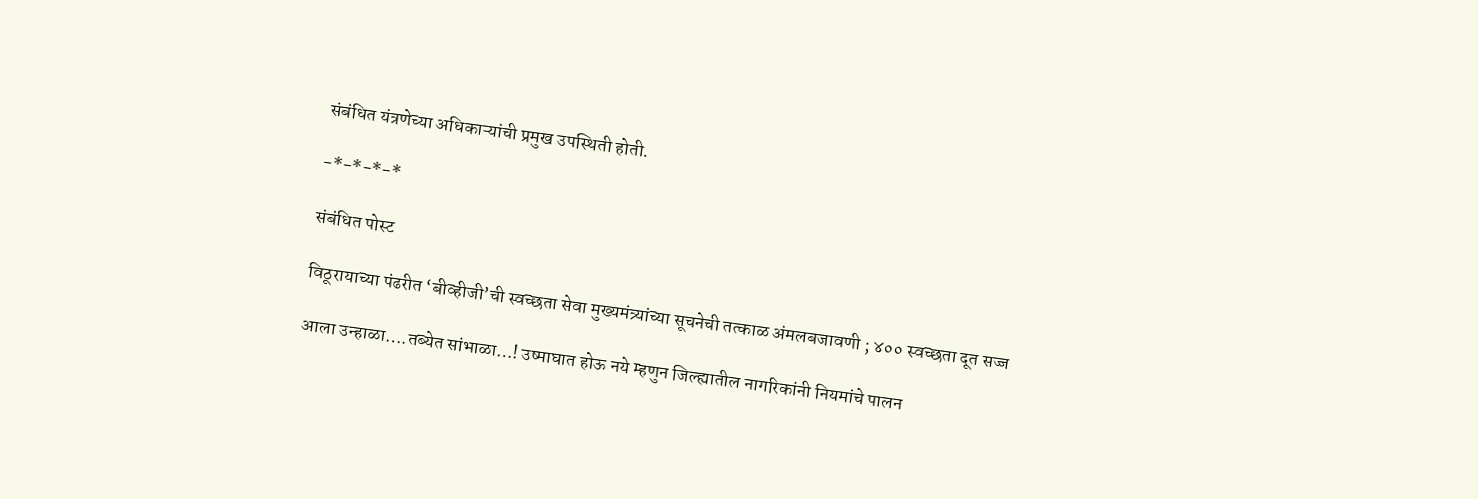संबंधित यंत्रणेच्या अधिकाऱ्यांची प्रमुख उपस्थिती होती.

-*-*-*-*

संबंधित पोस्ट

विठूरायाच्या पंढरीत ‘बीव्हीजी’ची स्वच्छता सेवा मुख्यमंत्र्यांच्या सूचनेची तत्काळ अंमलबजावणी ; ४०० स्वच्छता दूत सज्ज

आला उन्हाळा….तब्येत सांभाळा…! उष्माघात होऊ नये म्हणुन जिल्ह्यातील नागरिकांनी नियमांचे पालन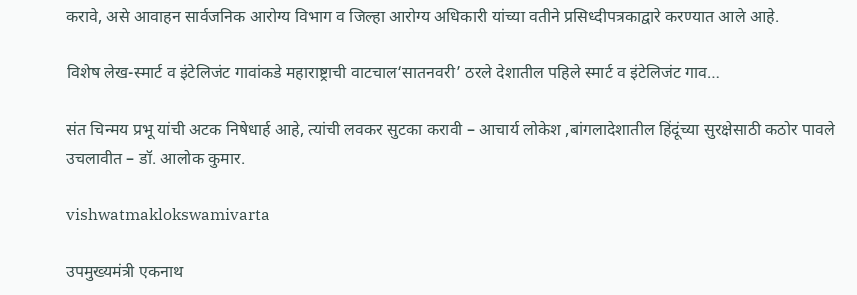करावे, असे आवाहन सार्वजनिक आरोग्य विभाग व जिल्हा आरोग्य अधिकारी यांच्या वतीने प्रसिध्दीपत्रकाद्वारे करण्यात आले आहे.

विशेष लेख-स्मार्ट व इंटेलिजंट गावांकडे महाराष्ट्राची वाटचाल‘सातनवरी’ ठरले देशातील पहिले स्मार्ट व इंटेलिजंट गाव…

संत चिन्मय प्रभू यांची अटक निषेधार्ह आहे, त्यांची लवकर सुटका करावी – आचार्य लोकेश ,बांगलादेशातील हिंदूंच्या सुरक्षेसाठी कठोर पावले उचलावीत – डॉ. आलोक कुमार.

vishwatmaklokswamivarta

उपमुख्यमंत्री एकनाथ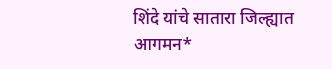शिंदे यांचे सातारा जिल्ह्यात आगमन*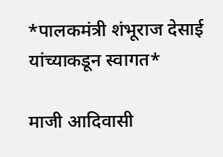*पालकमंत्री शंभूराज देसाई यांच्याकडून स्वागत*

माजी आदिवासी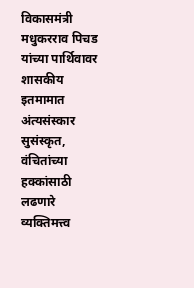विकासमंत्री मधुकरराव पिचड यांच्या पार्थिवावर शासकीय इतमामात अंत्यसंस्कार सुसंस्कृत, वंचितांच्या हक्कांसाठी लढणारे व्यक्तिमत्त्व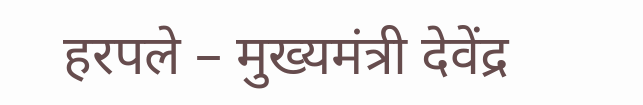हरपले – मुख्यमंत्री देवेंद्र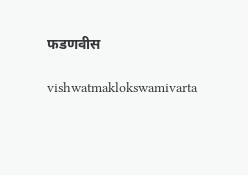फडणवीस

vishwatmaklokswamivarta